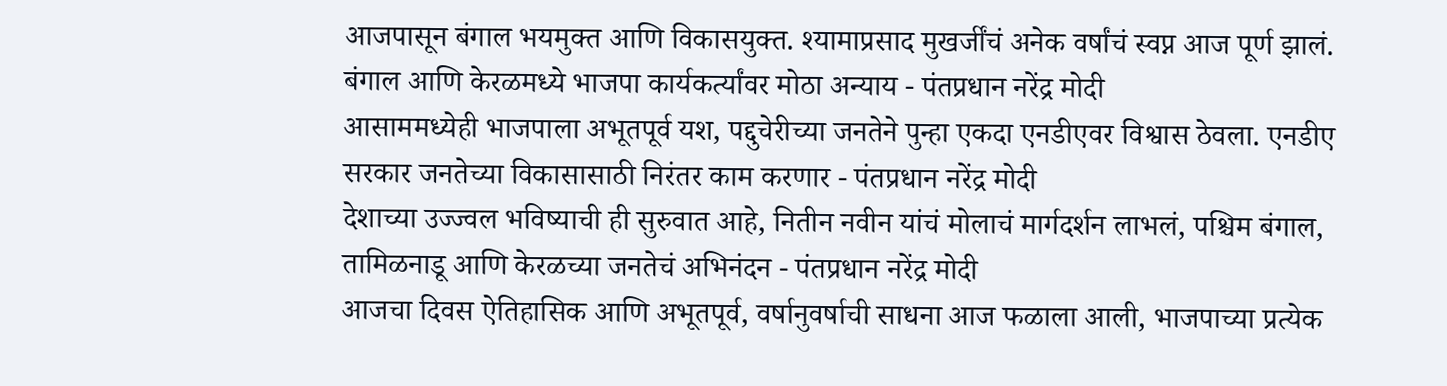आजपासून बंगाल भयमुक्त आणि विकासयुक्त. श्यामाप्रसाद मुखर्जींचं अनेक वर्षांचं स्वप्न आज पूर्ण झालं. बंगाल आणि केरळमध्ये भाजपा कार्यकर्त्यांवर मोठा अन्याय - पंतप्रधान नरेंद्र मोदी
आसाममध्येही भाजपाला अभूतपूर्व यश, पद्दुचेरीच्या जनतेने पुन्हा एकदा एनडीएवर विश्वास ठेवला. एनडीए सरकार जनतेच्या विकासासाठी निरंतर काम करणार - पंतप्रधान नरेंद्र मोदी
देशाच्या उज्ज्वल भविष्याची ही सुरुवात आहे, नितीन नवीन यांचं मोलाचं मार्गदर्शन लाभलं, पश्चिम बंगाल, तामिळनाडू आणि केरळच्या जनतेचं अभिनंदन - पंतप्रधान नरेंद्र मोदी
आजचा दिवस ऐतिहासिक आणि अभूतपूर्व, वर्षानुवर्षाची साधना आज फळाला आली, भाजपाच्या प्रत्येक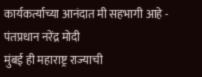कार्यकर्त्याच्या आनंदात मी सहभागी आहे - पंतप्रधान नरेंद्र मोदी
मुंबई ही महाराष्ट्र राज्याची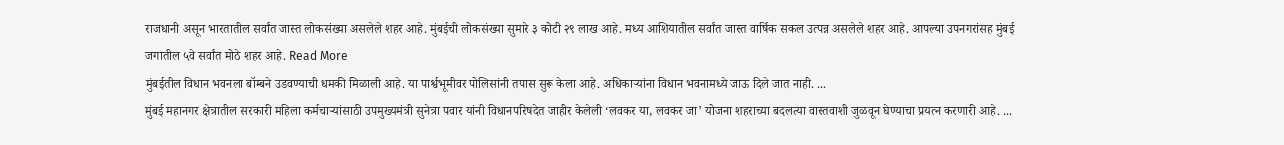राजधानी असून भारतातील सर्वांत जास्त लोकसंख्या असलेले शहर आहे. मुंबईची लोकसंख्या सुमारे ३ कोटी २९ लाख आहे. मध्य आशियातील सर्वांत जास्त वार्षिक सकल उत्पन्न असलेले शहर आहे. आपल्या उपनगरांसह मुंबई जगातील ५वे सर्वांत मोठे शहर आहे. Read More
मुंबईतील विधान भवनला बॉम्बने उडवण्याची धमकी मिळाली आहे. या पार्श्वभूमीवर पोलिसांनी तपास सुरू केला आहे. अधिकाऱ्यांना विधान भवनामध्ये जाऊ दिले जात नाही. ...
मुंबई महानगर क्षेत्रातील सरकारी महिला कर्मचाऱ्यांसाठी उपमुख्यमंत्री सुनेत्रा पवार यांनी विधानपरिषदेत जाहीर केलेली ‘लवकर या, लवकर जा’ योजना शहराच्या बदलत्या वास्तवाशी जुळवून घेण्याचा प्रयत्न करणारी आहे. ...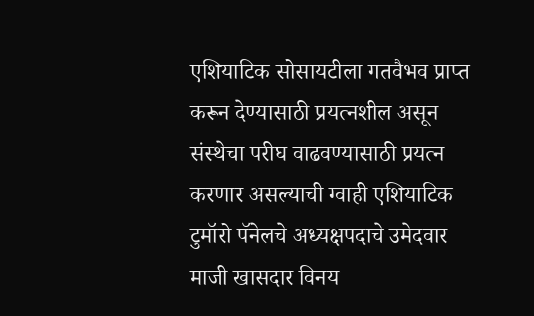एशियाटिक सोसायटीला गतवैभव प्राप्त करून देण्यासाठी प्रयत्नशील असून संस्थेचा परीघ वाढवण्यासाठी प्रयत्न करणार असल्याची ग्वाही एशियाटिक टुमॉरो पॅनेलचे अध्यक्षपदाचे उमेदवार माजी खासदार विनय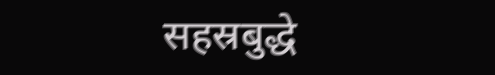सहस्रबुद्धे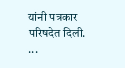यांनी पत्रकार परिषदेत दिली. ...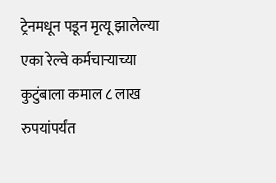ट्रेनमधून पडून मृत्यू झालेल्या एका रेल्वे कर्मचाऱ्याच्या कुटुंबाला कमाल ८ लाख रुपयांपर्यंत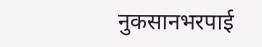नुकसानभरपाई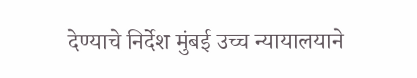देण्याचे निर्देश मुंबई उच्च न्यायालयाने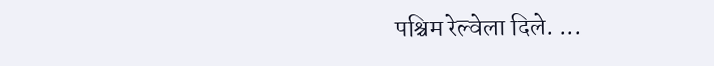पश्चिम रेल्वेला दिले. ...